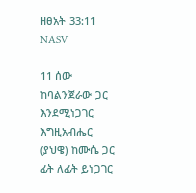ዘፀአት 33:11 NASV

11 ሰው ከባልንጀራው ጋር እንደሚነጋገር እግዚአብሔር (ያህዌ) ከሙሴ ጋር ፊት ለፊት ይነጋገር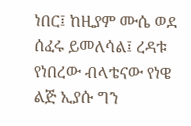ነበር፤ ከዚያም ሙሴ ወደ ሰፈሩ ይመለሳል፤ ረዳቱ የነበረው ብላቴናው የነዌ ልጅ ኢያሱ ግን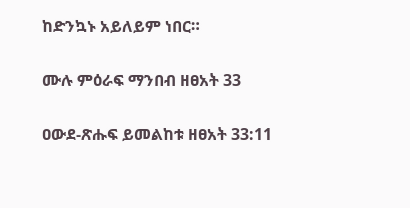ከድንኳኑ አይለይም ነበር።

ሙሉ ምዕራፍ ማንበብ ዘፀአት 33

ዐውደ-ጽሑፍ ይመልከቱ ዘፀአት 33:11